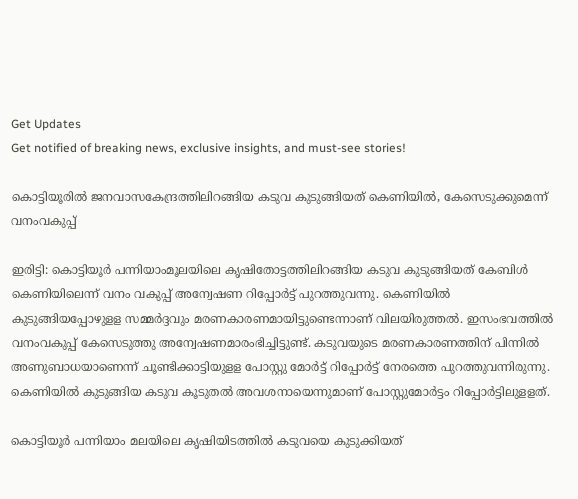Get Updates
Get notified of breaking news, exclusive insights, and must-see stories!

കൊട്ടിയൂരില്‍ ജനവാസകേന്ദ്രത്തിലിറങ്ങിയ കടുവ കുടുങ്ങിയത് കെണിയില്‍, കേസെടുക്കുമെന്ന് വനംവകുപ്പ്

ഇരിട്ടി: കൊട്ടിയൂര്‍ പന്നിയാംമൂലയിലെ കൃഷിതോട്ടത്തിലിറങ്ങിയ കടുവ കുടുങ്ങിയത് കേബിള്‍ കെണിയിലെന്ന് വനം വകുപ്പ് അന്വേഷണ റിപ്പോര്‍ട്ട് പുറത്തുവന്നു. കെണിയില്‍ കുടുങ്ങിയപ്പോഴുളള സമ്മര്‍ദ്ദവും മരണകാരണമായിട്ടുണ്ടെന്നാണ് വിലയിരുത്തല്‍. ഇസംഭവത്തില്‍ വനംവകുപ്പ് കേസെടുത്തു അന്വേഷണമാരംഭിച്ചിട്ടുണ്ട്. കടുവയുടെ മരണകാരണത്തിന് പിന്നില്‍ അണുബാധയാണെന്ന് ചൂണ്ടിക്കാട്ടിയുളള പോസ്റ്റു മോര്‍ട്ട് റിപ്പോര്‍ട്ട് നേരത്തെ പുറത്തുവന്നിരുന്നു. കെണിയില്‍ കുടുങ്ങിയ കടുവ കൂടുതല്‍ അവശനായെന്നുമാണ് പോസ്റ്റുമോര്‍ട്ടം റിപ്പോര്‍ട്ടിലുളളത്.

കൊട്ടിയൂര്‍ പന്നിയാം മലയിലെ കൃഷിയിടത്തില്‍ കടുവയെ കുടുക്കിയത്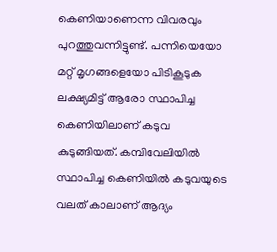കെണിയാണെന്ന വിവരവും പുറത്തുവന്നിട്ടുണ്ട്. പന്നിയെയോ മറ്റ് മൃഗങ്ങളെയോ പിടികൂടുക ലക്ഷ്യമിട്ട് ആരോ സ്ഥാപിച്ച കെണിയിലാണ് കടുവ കുടുങ്ങിയത്. കമ്പിവേലിയില്‍ സ്ഥാപിച്ച കെണിയില്‍ കടുവയുടെ വലത് കാലാണ് ആദ്യം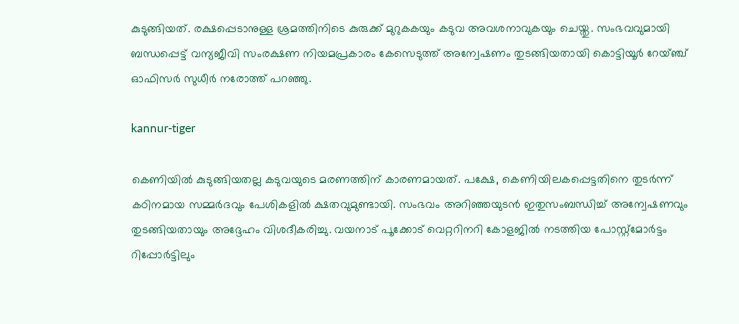കുടുങ്ങിയത്. രക്ഷപ്പെടാനുള്ള ശ്രമത്തിനിടെ കുരുക്ക് മുറുകകയും കടുവ അവശനാവുകയും ചെയ്തു. സംഭവവുമായി ബന്ധപ്പെട്ട് വന്യജീവി സംരക്ഷണ നിയമപ്രകാരം കേസെടുത്ത് അന്വേഷണം തുടങ്ങിയതായി കൊട്ടിയൂര്‍ റേയ്ഞ്ച് ഓഫിസര്‍ സുധീര്‍ നരോത്ത് പറഞ്ഞു.

kannur-tiger

കെണിയില്‍ കുടുങ്ങിയതല്ല കടുവയുടെ മരണത്തിന് കാരണമായത്. പക്ഷേ, കെണിയിലകപ്പെട്ടതിനെ തുടര്‍ന്ന് കഠിനമായ സമ്മര്‍ദവും പേശികളില്‍ ക്ഷതവുമുണ്ടായി. സംഭവം അറിഞ്ഞയുടന്‍ ഇതുസംബന്ധിച്ച് അന്വേഷണവും തുടങ്ങിയതായും അദ്ദേഹം വിശദീകരിച്ചു. വയനാട് പൂക്കോട് വെറ്ററിനറി കോളജില്‍ നടത്തിയ പോസ്റ്റ്മോര്‍ട്ടം റിപ്പോര്‍ട്ടിലും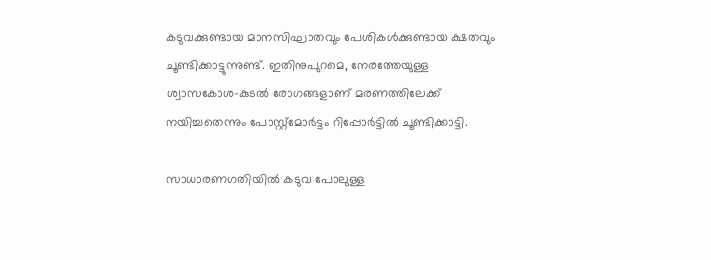കടുവക്കുണ്ടായ മാനസിഘാതവും പേശികള്‍ക്കുണ്ടായ ക്ഷതവും ചൂണ്ടിക്കാട്ടുന്നുണ്ട്. ഇതിനുപുറമെ, നേരത്തേയുള്ള ശ്വാസകോശ-കുടല്‍ രോഗങ്ങളാണ് മരണത്തിലേക്ക് നയിച്ചതെന്നും പോസ്റ്റ്മോര്‍ട്ടം റിപ്പോര്‍ട്ടില്‍ ചൂണ്ടിക്കാട്ടി.

സാധാരണഗതിയില്‍ കടുവ പോലുള്ള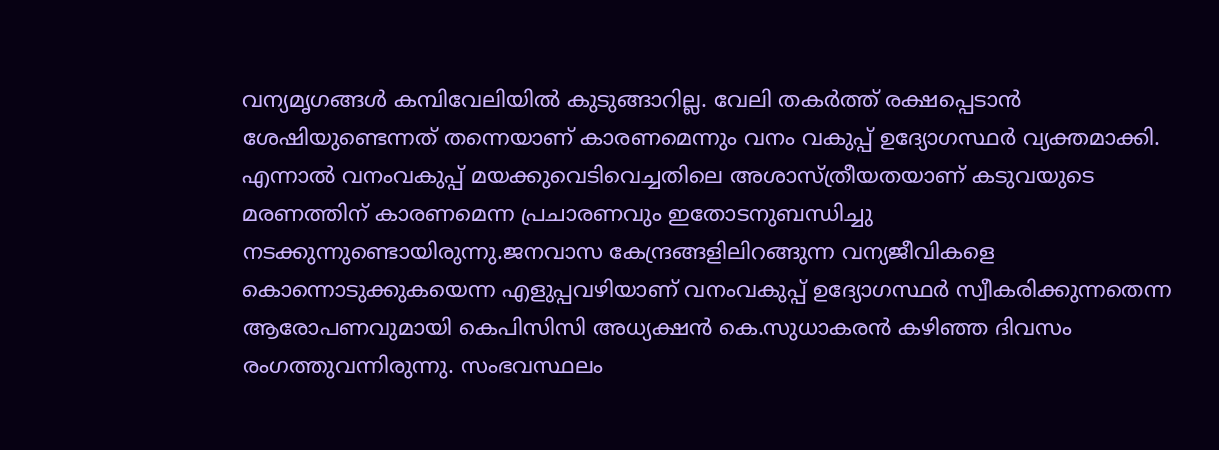വന്യമൃഗങ്ങള്‍ കമ്പിവേലിയില്‍ കുടുങ്ങാറില്ല. വേലി തകര്‍ത്ത് രക്ഷപ്പെടാന്‍ ശേഷിയുണ്ടെന്നത് തന്നെയാണ് കാരണമെന്നും വനം വകുപ്പ് ഉദ്യോഗസ്ഥര്‍ വ്യക്തമാക്കി. എന്നാല്‍ വനംവകുപ്പ് മയക്കുവെടിവെച്ചതിലെ അശാസ്ത്രീയതയാണ് കടുവയുടെ മരണത്തിന് കാരണമെന്ന പ്രചാരണവും ഇതോടനുബന്ധിച്ചു നടക്കുന്നുണ്ടൊയിരുന്നു.ജനവാസ കേന്ദ്രങ്ങളിലിറങ്ങുന്ന വന്യജീവികളെ കൊന്നൊടുക്കുകയെന്ന എളുപ്പവഴിയാണ് വനംവകുപ്പ് ഉദ്യോഗസ്ഥര്‍ സ്വീകരിക്കുന്നതെന്ന ആരോപണവുമായി കെപിസിസി അധ്യക്ഷന്‍ കെ.സുധാകരന്‍ കഴിഞ്ഞ ദിവസം രംഗത്തുവന്നിരുന്നു. സംഭവസ്ഥലം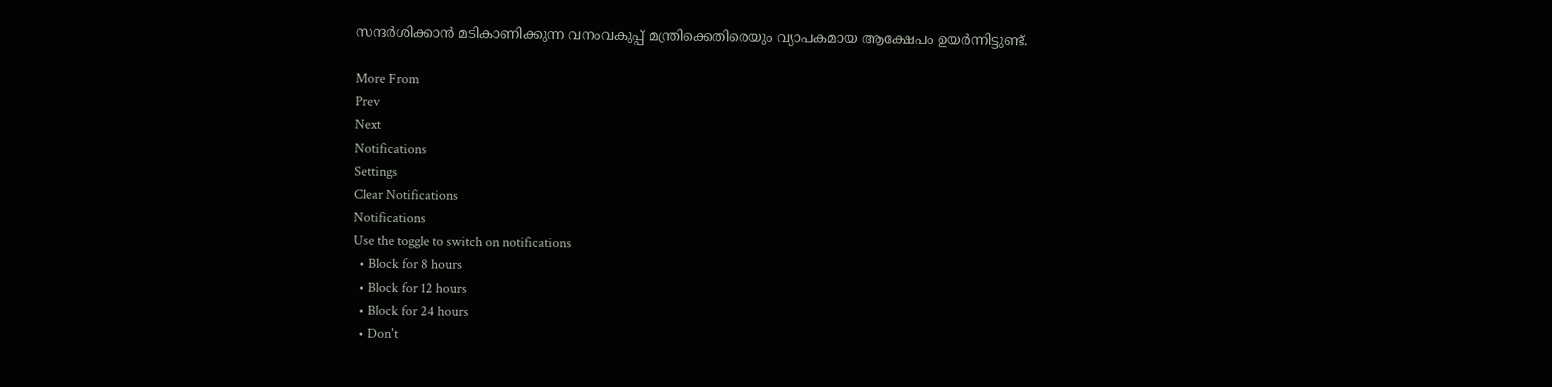സന്ദര്‍ശിക്കാന്‍ മടികാണിക്കുന്ന വനംവകുപ്പ് മന്ത്രിക്കെതിരെയും വ്യാപകമായ ആക്ഷേപം ഉയര്‍ന്നിട്ടുണ്ട്.

More From
Prev
Next
Notifications
Settings
Clear Notifications
Notifications
Use the toggle to switch on notifications
  • Block for 8 hours
  • Block for 12 hours
  • Block for 24 hours
  • Don't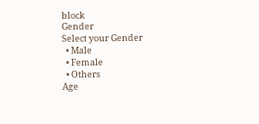block
Gender
Select your Gender
  • Male
  • Female
  • Others
Age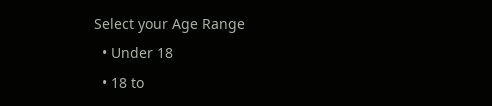Select your Age Range
  • Under 18
  • 18 to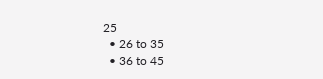25
  • 26 to 35
  • 36 to 45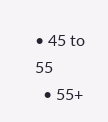• 45 to 55
  • 55+